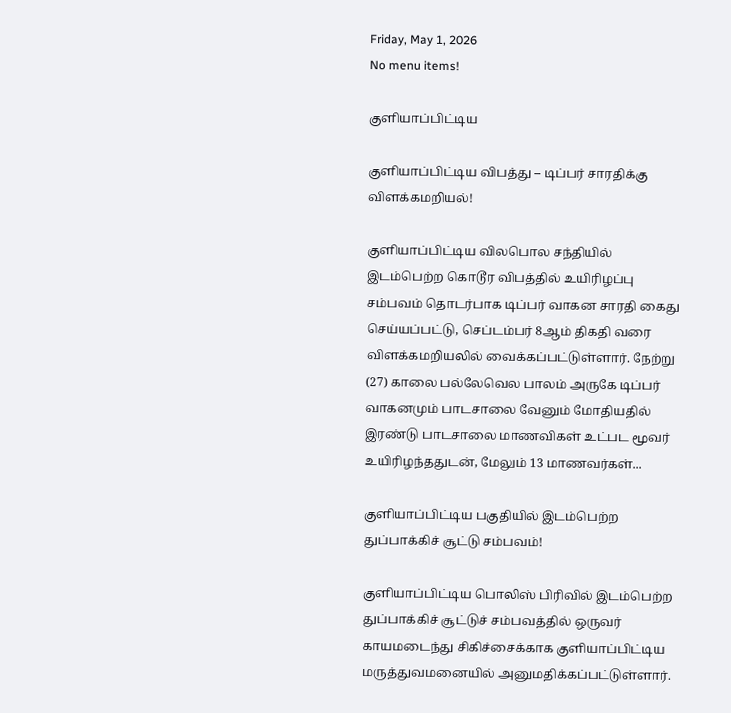Friday, May 1, 2026
No menu items!

குளியாப்பிட்டிய

குளியாப்பிட்டிய விபத்து – டிப்பர் சாரதிக்கு விளக்கமறியல்!

குளியாப்பிட்டிய விலபொல சந்தியில் இடம்பெற்ற கொடூர விபத்தில் உயிரிழப்பு சம்பவம் தொடர்பாக டிப்பர் வாகன சாரதி கைது செய்யப்பட்டு, செப்டம்பர் 8ஆம் திகதி வரை விளக்கமறியலில் வைக்கப்பட்டுள்ளார். நேற்று (27) காலை பல்லேவெல பாலம் அருகே டிப்பர் வாகனமும் பாடசாலை வேனும் மோதியதில் இரண்டு பாடசாலை மாணவிகள் உட்பட மூவர் உயிரிழந்ததுடன், மேலும் 13 மாணவர்கள்...

குளியாப்பிட்டிய பகுதியில் இடம்பெற்ற துப்பாக்கிச் சூட்டு சம்பவம்!

குளியாப்பிட்டிய பொலிஸ் பிரிவில் இடம்பெற்ற துப்பாக்கிச் சூட்டுச் சம்பவத்தில் ஒருவர் காயமடைந்து சிகிச்சைக்காக குளியாப்பிட்டிய மருத்துவமனையில் அனுமதிக்கப்பட்டுள்ளார்.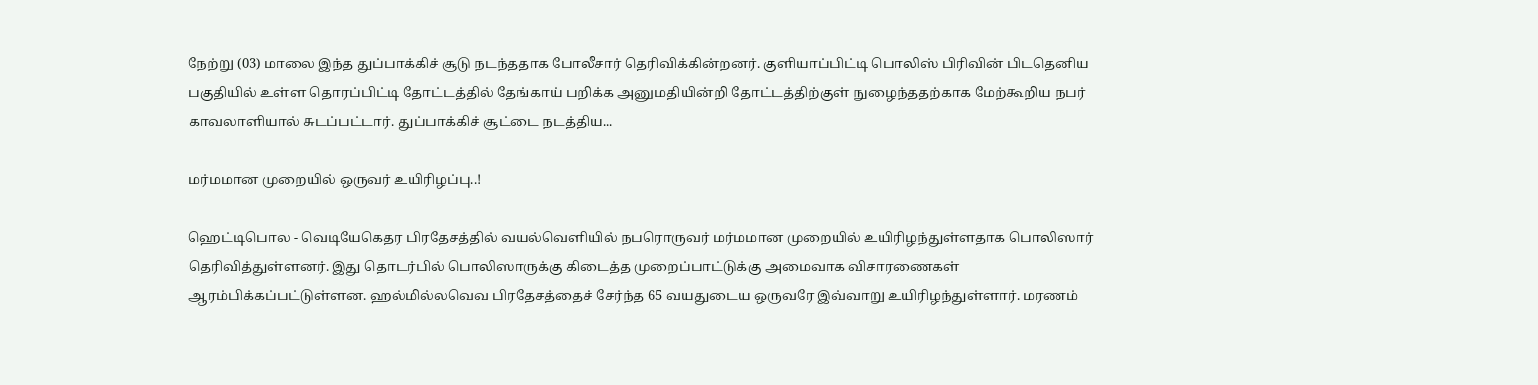நேற்று (03) மாலை இந்த துப்பாக்கிச் சூடு நடந்ததாக போலீசார் தெரிவிக்கின்றனர். குளியாப்பிட்டி பொலிஸ் பிரிவின் பிடதெனிய பகுதியில் உள்ள தொரப்பிட்டி தோட்டத்தில் தேங்காய் பறிக்க அனுமதியின்றி தோட்டத்திற்குள் நுழைந்ததற்காக மேற்கூறிய நபர் காவலாளியால் சுடப்பட்டார். துப்பாக்கிச் சூட்டை நடத்திய...

மர்மமான முறையில் ஒருவர் உயிரிழப்பு..!

ஹெட்டிபொல - வெடியேகெதர பிரதேசத்தில் வயல்வௌியில் நபரொருவர் மர்மமான முறையில் உயிரிழந்துள்ளதாக பொலிஸார் தெரிவித்துள்ளனர். இது தொடர்பில் பொலிஸாருக்கு கிடைத்த முறைப்பாட்டுக்கு அமைவாக விசாரணைகள் ஆரம்பிக்கப்பட்டுள்ளன. ஹல்மில்லவெவ பிரதேசத்தைச் சேர்ந்த 65 வயதுடைய ஒருவரே இவ்வாறு உயிரிழந்துள்ளார். மரணம்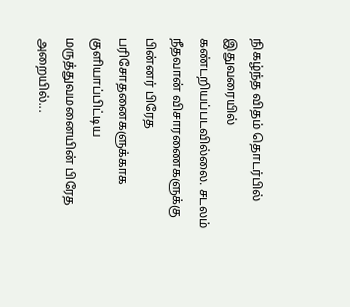நிகழ்ந்த விதம் தொடர்பில் இதுவரையில் கண்டறியப்படவில்லை. சடலம் நீதவான் விசாரணைகளுக்கு பின்னர் பிரேத பரிசோதனைகளுக்காக குளியாப்பிட்டிய மருத்துவமனையின் பிரேத அறையில்...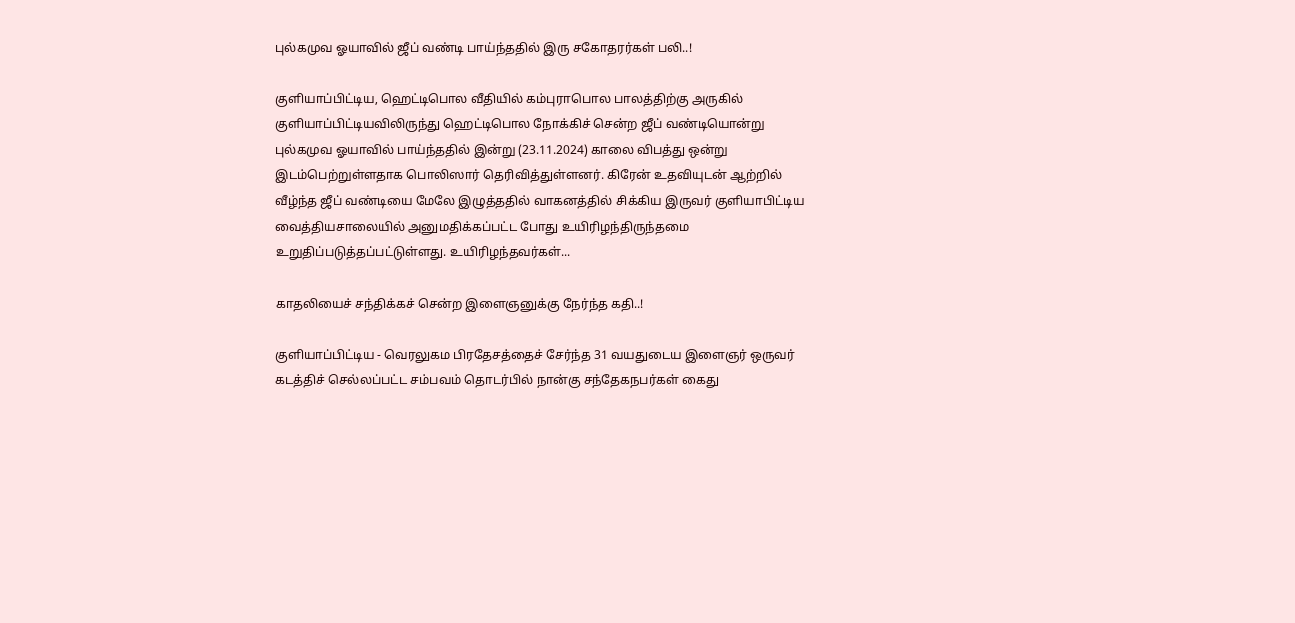புல்கமுவ ஓயாவில் ஜீப் வண்டி பாய்ந்ததில் இரு சகோதரர்கள் பலி..!

குளியாப்பிட்டிய, ஹெட்டிபொல வீதியில் கம்புராபொல பாலத்திற்கு அருகில் குளியாப்பிட்டியவிலிருந்து ஹெட்டிபொல நோக்கிச் சென்ற ஜீப் வண்டியொன்று புல்கமுவ ஓயாவில் பாய்ந்ததில் இன்று (23.11.2024) காலை விபத்து ஒன்று இடம்பெற்றுள்ளதாக பொலிஸார் தெரிவித்துள்ளனர். கிரேன் உதவியுடன் ஆற்றில் வீழ்ந்த ஜீப் வண்டியை மேலே இழுத்ததில் வாகனத்தில் சிக்கிய இருவர் குளியாபிட்டிய வைத்தியசாலையில் அனுமதிக்கப்பட்ட போது உயிரிழந்திருந்தமை உறுதிப்படுத்தப்பட்டுள்ளது. உயிரிழந்தவர்கள்...

காதலியைச் சந்திக்கச் சென்ற இளைஞனுக்கு நேர்ந்த கதி..!

குளியாப்பிட்டிய - வெரலுகம பிரதேசத்தைச் சேர்ந்த 31 வயதுடைய இளைஞர் ஒருவர் கடத்திச் செல்லப்பட்ட சம்பவம் தொடர்பில் நான்கு சந்தேகநபர்கள் கைது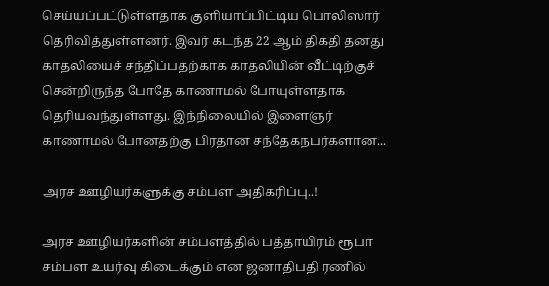செய்யப்பட்டுள்ளதாக குளியாப்பிட்டிய பொலிஸார் தெரிவித்துள்ளனர். இவர் கடந்த 22 ஆம் திகதி தனது காதலியைச் சந்திப்பதற்காக காதலியின் வீட்டிற்குச் சென்றிருந்த போதே காணாமல் போயுள்ளதாக தெரியவந்துள்ளது. இந்நிலையில் இளைஞர்  காணாமல் போனதற்கு பிரதான சந்தேகநபர்களான...

அரச ஊழியர்களுக்கு சம்பள அதிகரிப்பு..!

அரச ஊழியர்களின் சம்பளத்தில் பத்தாயிரம் ரூபா சம்பள உயர்வு கிடைக்கும் என ஜனாதிபதி ரணில்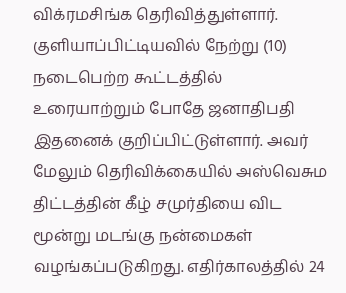விக்ரமசிங்க தெரிவித்துள்ளார். குளியாப்பிட்டியவில் நேற்று (10) நடைபெற்ற கூட்டத்தில் உரையாற்றும் போதே ஜனாதிபதி இதனைக் குறிப்பிட்டுள்ளார். அவர் மேலும் தெரிவிக்கையில் அஸ்வெசும திட்டத்தின் கீழ் சமுர்தியை விட மூன்று மடங்கு நன்மைகள் வழங்கப்படுகிறது. எதிர்காலத்தில் 24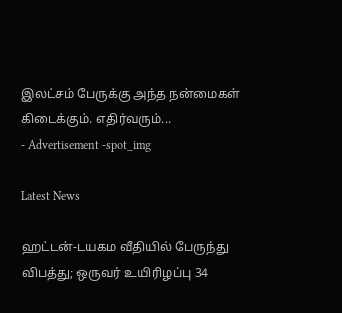இலட்சம் பேருக்கு அந்த நன்மைகள் கிடைக்கும். எதிர்வரும்...
- Advertisement -spot_img

Latest News

ஹட்டன்-டயகம வீதியில் பேருந்து விபத்து; ஒருவர் உயிரிழப்பு 34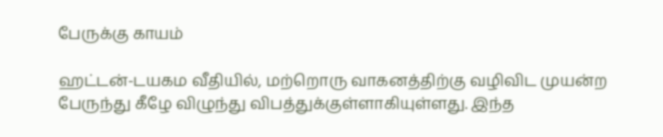பேருக்கு காயம்

ஹட்டன்-டயகம வீதியில், மற்றொரு வாகனத்திற்கு வழிவிட முயன்ற பேருந்து கீழே விழுந்து விபத்துக்குள்ளாகியுள்ளது. இந்த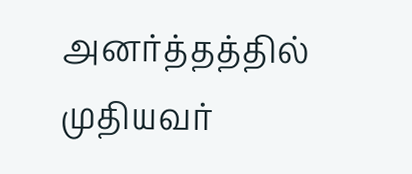அனர்த்தத்தில் முதியவர்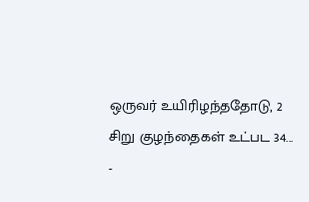ஒருவர் உயிரிழந்ததோடு, 2 சிறு குழந்தைகள் உட்பட 34...
-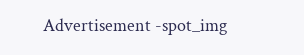Advertisement -spot_img